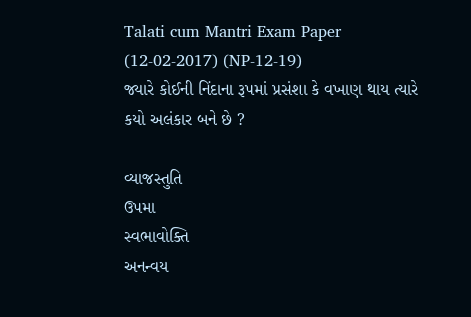Talati cum Mantri Exam Paper (12-02-2017) (NP-12-19)
જ્યારે કોઈની નિંદાના રૂપમાં પ્રસંશા કે વખાણ થાય ત્યારે કયો અલંકાર બને છે ?

વ્યાજસ્તુતિ
ઉપમા
સ્વભાવોક્તિ
અનન્વય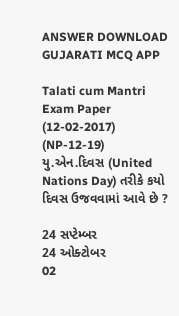ANSWER DOWNLOAD GUJARATI MCQ APP

Talati cum Mantri Exam Paper (12-02-2017) (NP-12-19)
યુ.એન.દિવસ (United Nations Day) તરીકે કયો દિવસ ઉજવવામાં આવે છે ?

24 સપ્ટેમ્બર
24 ઓક્ટોબર
02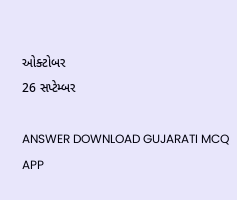ઓક્ટોબર
26 સપ્ટેમ્બર

ANSWER DOWNLOAD GUJARATI MCQ APP